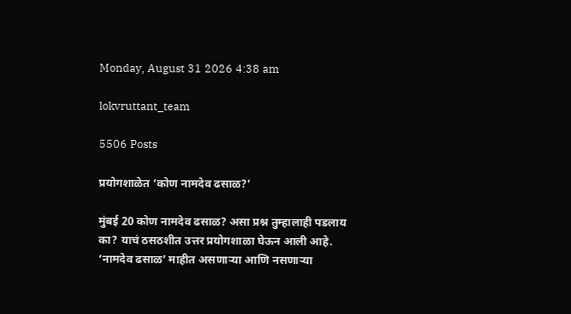Monday, August 31 2026 4:38 am

lokvruttant_team

5506 Posts

प्रयोगशाळेत ‘कोण नामदेव ढसाळ?’

मुंबई 20 कोण नामदेव ढसाळ? असा प्रश्न तुम्हालाही पडलाय का? याचं ठसठशीत उत्तर प्रयोगशाळा घेऊन आली आहे. ‘नामदेव ढसाळ’ माहीत असणाऱ्या आणि नसणाऱ्या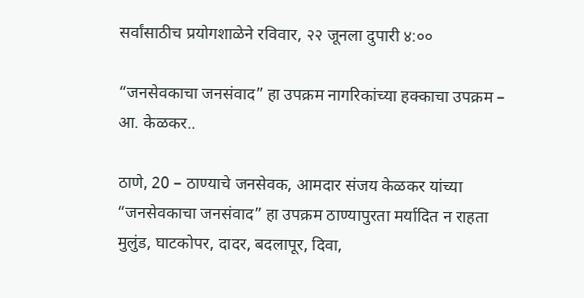सर्वांसाठीच प्रयोगशाळेने रविवार, २२ जूनला दुपारी ४:००

“जनसेवकाचा जनसंवाद” हा उपक्रम नागरिकांच्या हक्काचा उपक्रम – आ. केळकर..

ठाणे, 20 – ठाण्याचे जनसेवक, आमदार संजय केळकर यांच्या “जनसेवकाचा जनसंवाद” हा उपक्रम ठाण्यापुरता मर्यादित न राहता मुलुंड, घाटकोपर, दादर, बदलापूर, दिवा,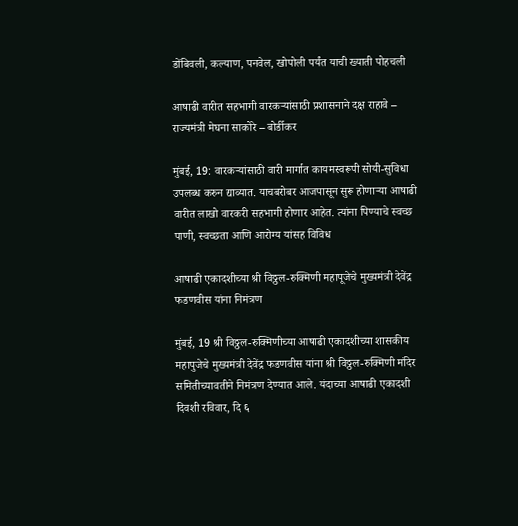डोंबिवली, कल्याण, पनवेल, खोपोली पर्यंत याची ख्याती पोहचली

आषाढी वारीत सहभागी वारकऱ्यांसाठी प्रशासनाने दक्ष राहावे – राज्यमंत्री मेघना साकोरे – बोर्डीकर

मुंबई, 19: वारकऱ्यांसाठी वारी मार्गात कायमस्वरूपी सोयी-सुविधा उपलब्ध करुन द्याव्यात. याचबरोबर आजपासून सुरू होणाऱ्या आषाढी वारीत लाखो वारकरी सहभागी होणार आहेत. त्यांना पिण्याचे स्वच्छ पाणी, स्वच्छता आणि आरोग्य यांसह विविध

आषाढी एकादशीच्या श्री विठ्ठल-रुक्मिणी महापूजेचे मुख्यमंत्री देवेंद्र फडणवीस यांना निमंत्रण

मुंबई, 19 श्री विठ्ठल-रुक्मिणीच्या आषाढी एकादशीच्या शासकीय महापुजेचे मुख्यमंत्री देवेंद्र फडणवीस यांना श्री विठ्ठल-रुक्मिणी मंदिर समितीच्यावतीने निमंत्रण देण्यात आले. यंदाच्या आषाढी एकादशी दिवशी रविवार, दि ६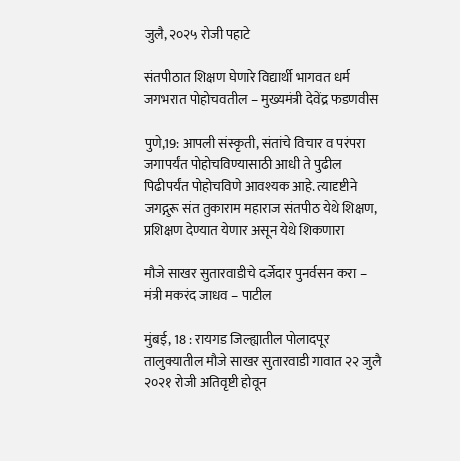जुलै, २०२५ रोजी पहाटे

संतपीठात शिक्षण घेणारे विद्यार्थी भागवत धर्म जगभरात पोहोचवतील – मुख्यमंत्री देवेंद्र फडणवीस

पुणे,19: आपली संस्कृती, संतांचे विचार व परंपरा जगापर्यंत पोहोचविण्यासाठी आधी ते पुढील पिढीपर्यंत पोहोचविणे आवश्यक आहे. त्यादृष्टीने जगद्गुरू संत तुकाराम महाराज संतपीठ येथे शिक्षण, प्रशिक्षण देण्यात येणार असून येथे शिकणारा

मौजे साखर सुतारवाडीचे दर्जेदार पुनर्वसन करा – मंत्री मकरंद जाधव – पाटील

मुंबई, 18 : रायगड जिल्ह्यातील पोलादपूर तालुक्यातील मौजे साखर सुतारवाडी गावात २२ जुलै २०२१ रोजी अतिवृष्टी होवून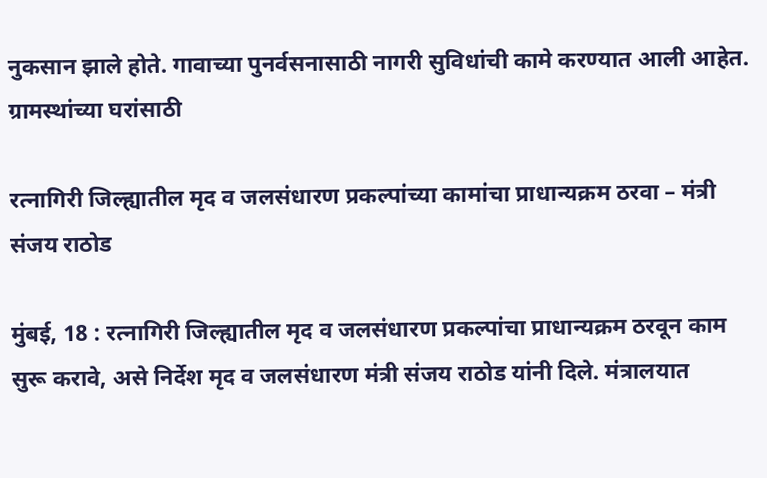नुकसान झाले होते. गावाच्या पुनर्वसनासाठी नागरी सुविधांची कामे करण्यात आली आहेत. ग्रामस्थांच्या घरांसाठी

रत्नागिरी जिल्ह्यातील मृद व जलसंधारण प्रकल्पांच्या कामांचा प्राधान्यक्रम ठरवा – मंत्री संजय राठोड

मुंबई, 18 : रत्नागिरी जिल्ह्यातील मृद व जलसंधारण प्रकल्पांचा प्राधान्यक्रम ठरवून काम सुरू करावे, असे निर्देश मृद व जलसंधारण मंत्री संजय राठोड यांनी दिले. मंत्रालयात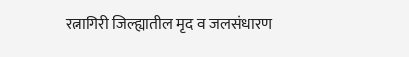रत्नागिरी जिल्ह्यातील मृद व जलसंधारण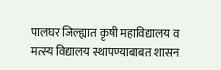पालघर जिल्ह्यात कृषी महाविद्यालय व मत्स्य विद्यालय स्थापण्याबाबत शासन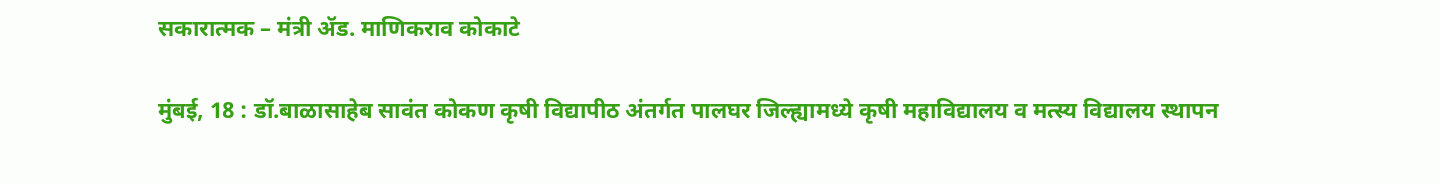सकारात्मक – मंत्री ॲड. माणिकराव कोकाटे

मुंबई, 18 : डॉ.बाळासाहेब सावंत कोकण कृषी विद्यापीठ अंतर्गत पालघर जिल्ह्यामध्ये कृषी महाविद्यालय व मत्स्य विद्यालय स्थापन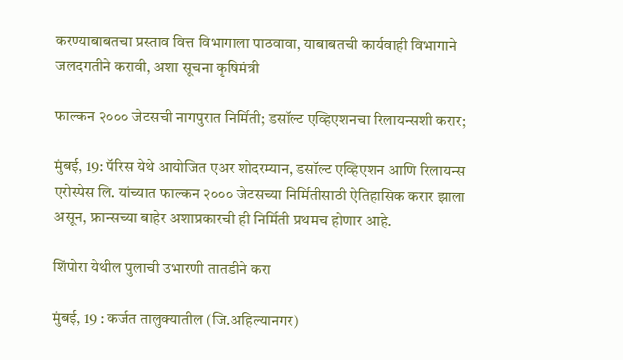करण्याबाबतचा प्रस्ताव वित्त विभागाला पाठवावा, याबाबतची कार्यवाही विभागाने जलदगतीने करावी, अशा सूचना कृषिमंत्री

फाल्कन २००० जेटसची नागपुरात निर्मिती; डसॉल्ट एव्हिएशनचा रिलायन्सशी करार;

मुंबई, 19: पॅरिस येथे आयोजित एअर शोदरम्यान, डसॉल्ट एव्हिएशन आणि रिलायन्स एरोस्पेस लि. यांच्यात फाल्कन २००० जेटसच्या निर्मितीसाठी ऐतिहासिक करार झाला असून, फ्रान्सच्या बाहेर अशाप्रकारची ही निर्मिती प्रथमच होणार आहे.

शिंपोरा येथील पुलाची उभारणी तातडीने करा

मुंबई, 19 : कर्जत तालुक्यातील (जि.अहिल्यानगर)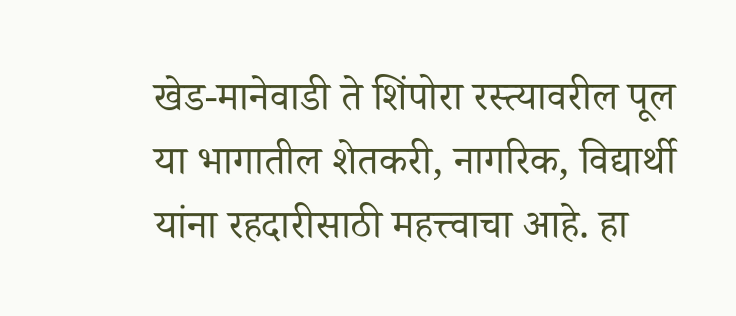खेड-मानेवाडी ते शिंपोरा रस्त्यावरील पूल या भागातील शेतकरी, नागरिक, विद्यार्थी यांना रहदारीसाठी महत्त्वाचा आहे. हा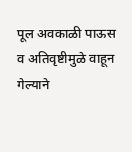पूल अवकाळी पाऊस व अतिवृष्टीमुळे वाहून गेल्याने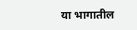या भागातील